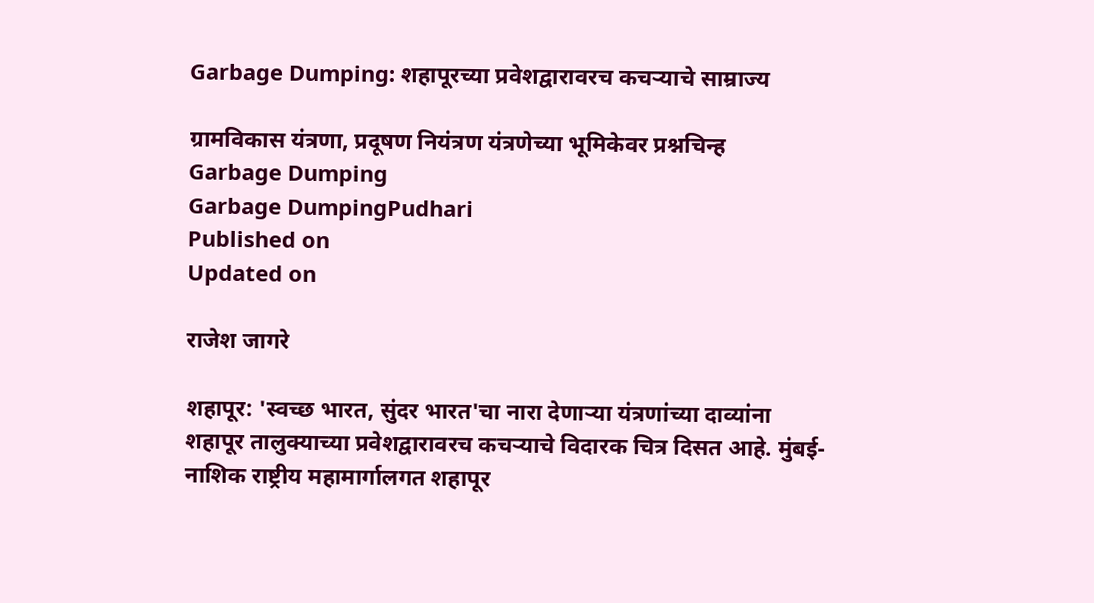Garbage Dumping: शहापूरच्या प्रवेशद्वारावरच कचऱ्याचे साम्राज्य

ग्रामविकास यंत्रणा, प्रदूषण नियंत्रण यंत्रणेच्या भूमिकेवर प्रश्नचिन्ह
Garbage Dumping
Garbage DumpingPudhari
Published on
Updated on

राजेश जागरे

शहापूर: 'स्वच्छ भारत, सुंदर भारत'चा नारा देणाऱ्या यंत्रणांच्या दाव्यांना शहापूर तालुक्याच्या प्रवेशद्वारावरच कचऱ्याचे विदारक चित्र दिसत आहे. मुंबई-नाशिक राष्ट्रीय महामार्गालगत शहापूर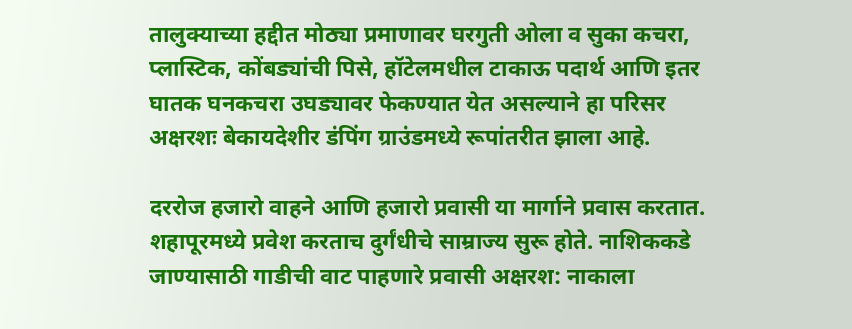तालुक्याच्या हद्दीत मोठ्या प्रमाणावर घरगुती ओला व सुका कचरा, प्लास्टिक, कोंबड्यांची पिसे, हॉटेलमधील टाकाऊ पदार्थ आणि इतर घातक घनकचरा उघड्यावर फेकण्यात येत असल्याने हा परिसर अक्षरशः बेकायदेशीर डंपिंग ग्राउंडमध्ये रूपांतरीत झाला आहे.

दररोज हजारो वाहने आणि हजारो प्रवासी या मार्गाने प्रवास करतात. शहापूरमध्ये प्रवेश करताच दुर्गंधीचे साम्राज्य सुरू होते. नाशिककडे जाण्यासाठी गाडीची वाट पाहणारे प्रवासी अक्षरश: नाकाला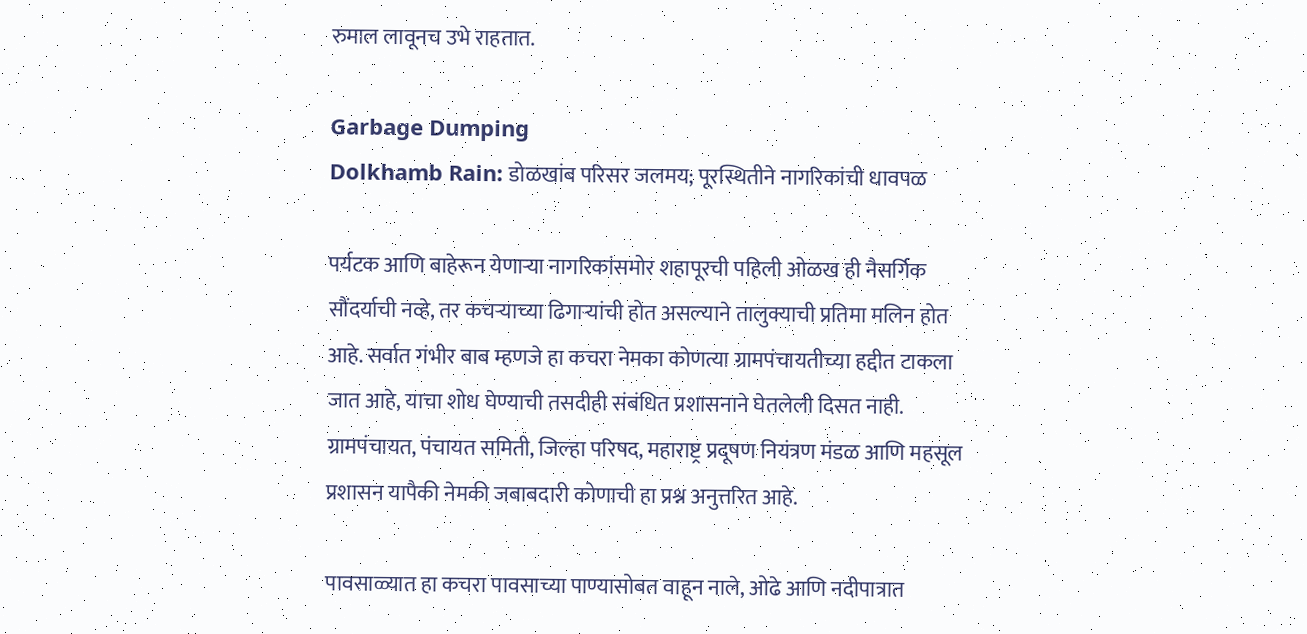रुमाल लावूनच उभे राहतात.

Garbage Dumping
Dolkhamb Rain: डोळखांब परिसर जलमय; पूरस्थितीने नागरिकांची धावपळ

पर्यटक आणि बाहेरून येणाऱ्या नागरिकांसमोर शहापूरची पहिली ओळख ही नैसर्गिक सौंदर्याची नव्हे, तर कचऱ्याच्या ढिगाऱ्यांची होत असल्याने तालुक्याची प्रतिमा मलिन होत आहे. सर्वात गंभीर बाब म्हणजे हा कचरा नेमका कोणत्या ग्रामपंचायतीच्या हद्दीत टाकला जात आहे, याचा शोध घेण्याची तसदीही संबंधित प्रशासनाने घेतलेली दिसत नाही. ग्रामपंचायत, पंचायत समिती, जिल्हा परिषद, महाराष्ट्र प्रदूषण नियंत्रण मंडळ आणि महसूल प्रशासन यापैकी नेमकी जबाबदारी कोणाची हा प्रश्न अनुत्तरित आहे.

पावसाळ्यात हा कचरा पावसाच्या पाण्यासोबत वाहून नाले, ओढे आणि नदीपात्रात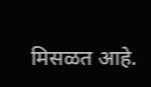मिसळत आहे.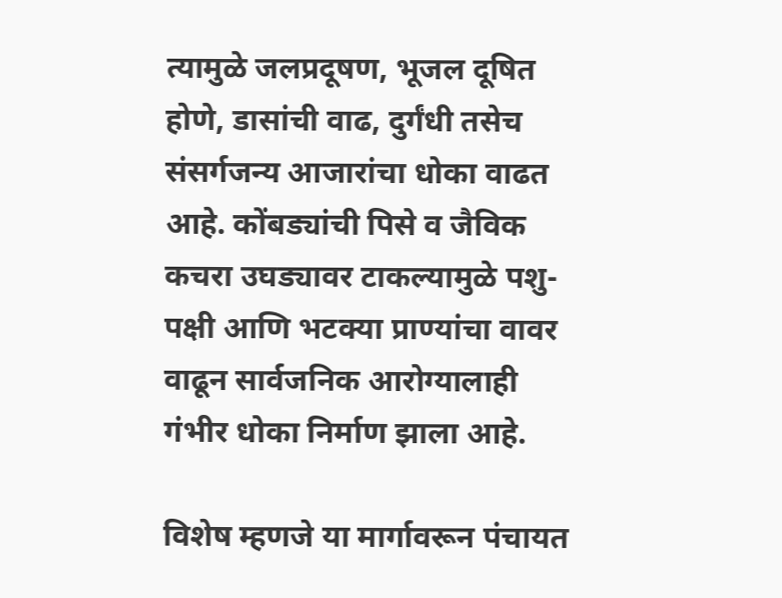त्यामुळे जलप्रदूषण, भूजल दूषित होणे, डासांची वाढ, दुर्गंधी तसेच संसर्गजन्य आजारांचा धोका वाढत आहे. कोंबड्यांची पिसे व जैविक कचरा उघड्यावर टाकल्यामुळे पशु-पक्षी आणि भटक्या प्राण्यांचा वावर वाढून सार्वजनिक आरोग्यालाही गंभीर धोका निर्माण झाला आहे.

विशेष म्हणजे या मार्गावरून पंचायत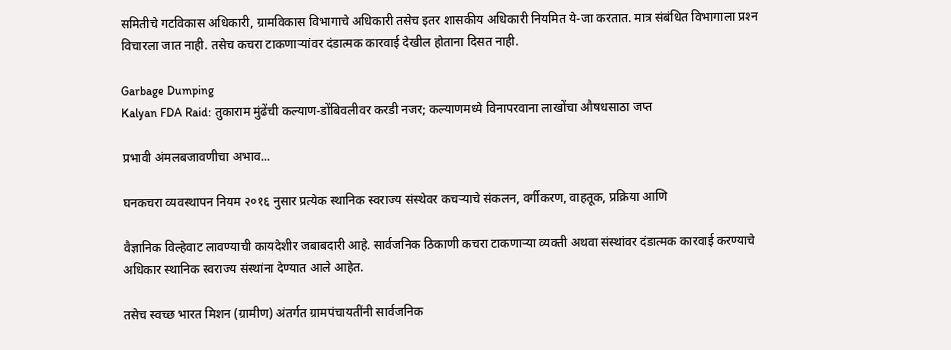समितीचे गटविकास अधिकारी, ग्रामविकास विभागाचे अधिकारी तसेच इतर शासकीय अधिकारी नियमित ये-जा करतात. मात्र संबंधित विभागाला प्रश्‍न विचारला जात नाही. तसेच कचरा टाकणाऱ्यांवर दंडात्मक कारवाई देखील होताना दिसत नाही.

Garbage Dumping
Kalyan FDA Raid: तुकाराम मुंढेंची कल्याण-डोंबिवलीवर करडी नजर; कल्याणमध्‍ये विनापरवाना लाखोंचा औषधसाठा जप्त

प्रभावी अंमलबजावणीचा अभाव...

घनकचरा व्यवस्थापन नियम २०१६ नुसार प्रत्येक स्थानिक स्वराज्य संस्थेवर कचऱ्याचे संकलन, वर्गीकरण, वाहतूक, प्रक्रिया आणि

वैज्ञानिक विल्हेवाट लावण्याची कायदेशीर जबाबदारी आहे. सार्वजनिक ठिकाणी कचरा टाकणाऱ्या व्यक्ती अथवा संस्थांवर दंडात्मक कारवाई करण्याचे अधिकार स्थानिक स्वराज्य संस्थांना देण्यात आले आहेत.

तसेच स्वच्छ भारत मिशन (ग्रामीण) अंतर्गत ग्रामपंचायतींनी सार्वजनिक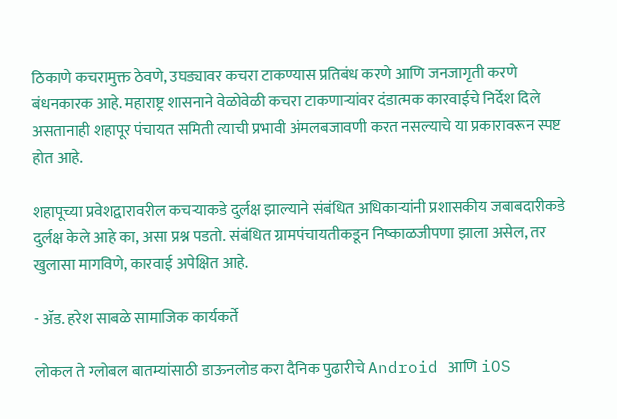ठिकाणे कचरामुक्त ठेवणे, उघड्यावर कचरा टाकण्यास प्रतिबंध करणे आणि जनजागृती करणे बंधनकारक आहे. महाराष्ट्र शासनाने वेळोवेळी कचरा टाकणाऱ्यांवर दंडात्मक कारवाईचे निर्देश दिले असतानाही शहापूर पंचायत समिती त्याची प्रभावी अंमलबजावणी करत नसल्याचे या प्रकारावरून स्पष्ट होत आहे.

शहापूच्या प्रवेशद्वारावरील कचऱ्याकडे दुर्लक्ष झाल्याने संबंधित अधिकाऱ्यांनी प्रशासकीय जबाबदारीकडे दुर्लक्ष केले आहे का, असा प्रश्न पडतो. संबंधित ग्रामपंचायतीकडून निष्काळजीपणा झाला असेल, तर खुलासा मागविणे, कारवाई अपेक्षित आहे.

- ॲड. हरेश साबळे सामाजिक कार्यकर्ते

लोकल ते ग्लोबल बातम्यांसाठी डाऊनलोड करा दैनिक पुढारीचे Android आणि iOS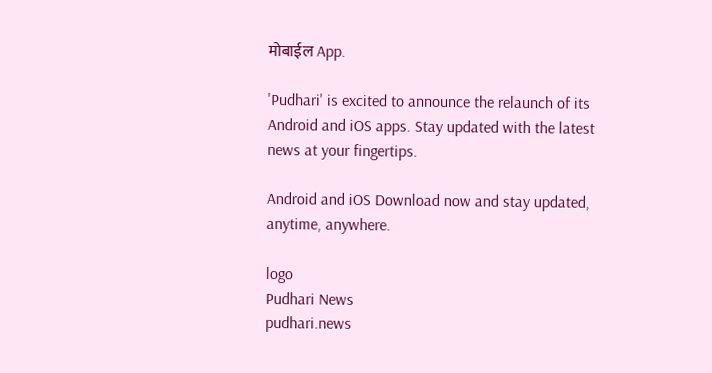मोबाईल App.

'Pudhari' is excited to announce the relaunch of its Android and iOS apps. Stay updated with the latest news at your fingertips.

Android and iOS Download now and stay updated, anytime, anywhere.

logo
Pudhari News
pudhari.news